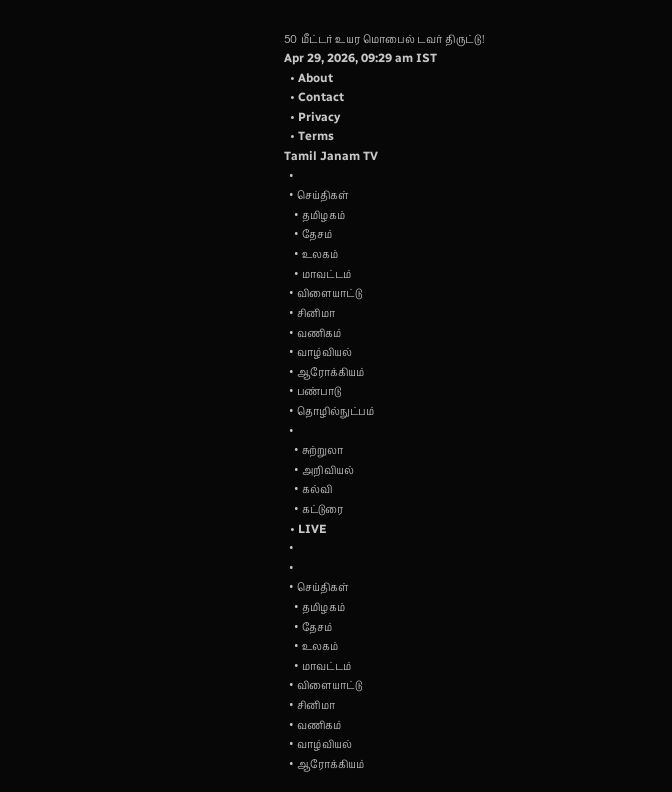50 மீட்டர் உயர மொபைல் டவர் திருட்டு!
Apr 29, 2026, 09:29 am IST
  • About
  • Contact
  • Privacy
  • Terms
Tamil Janam TV
  •
  • செய்திகள்
    • தமிழகம்
    • தேசம்
    • உலகம்
    • மாவட்டம்
  • விளையாட்டு
  • சினிமா
  • வணிகம்
  • வாழ்வியல்
  • ஆரோக்கியம்
  • பண்பாடு
  • தொழில்நுட்பம்
  •
    • சுற்றுலா
    • அறிவியல்
    • கல்வி
    • கட்டுரை
  • LIVE
  •
  •
  • செய்திகள்
    • தமிழகம்
    • தேசம்
    • உலகம்
    • மாவட்டம்
  • விளையாட்டு
  • சினிமா
  • வணிகம்
  • வாழ்வியல்
  • ஆரோக்கியம்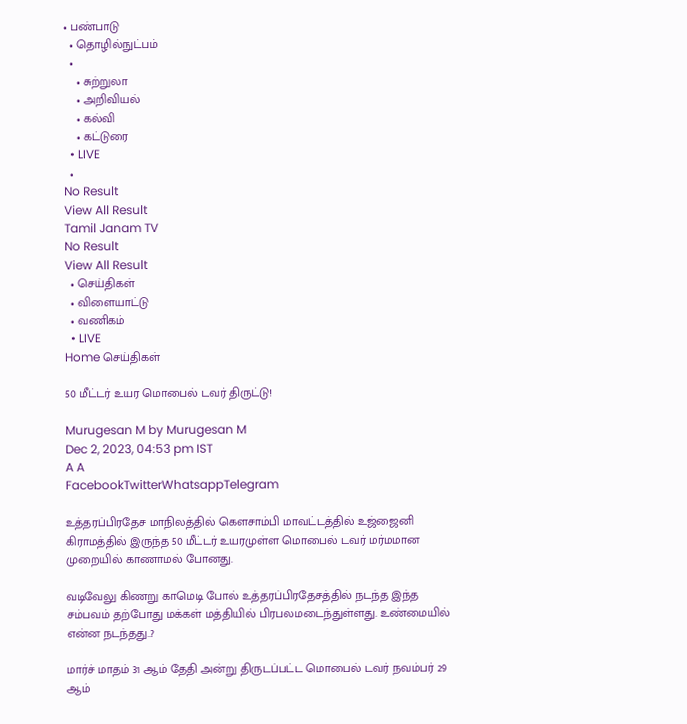• பண்பாடு
  • தொழில்நுட்பம்
  •
    • சுற்றுலா
    • அறிவியல்
    • கல்வி
    • கட்டுரை
  • LIVE
  •
No Result
View All Result
Tamil Janam TV
No Result
View All Result
  • செய்திகள்
  • விளையாட்டு
  • வணிகம்
  • LIVE
Home செய்திகள்

50 மீட்டர் உயர மொபைல் டவர் திருட்டு!

Murugesan M by Murugesan M
Dec 2, 2023, 04:53 pm IST
A A
FacebookTwitterWhatsappTelegram

உத்தரப்பிரதேச மாநிலத்தில் கௌசாம்பி மாவட்டத்தில் உஜ்ஜைனி கிராமத்தில் இருந்த 50 மீட்டர் உயரமுள்ள மொபைல் டவர் மர்மமான முறையில் காணாமல் போனது.

வடிவேலு கிணறு காமெடி போல் உத்தரப்பிரதேசத்தில் நடந்த இந்த சம்பவம் தற்போது மக்கள் மத்தியில் பிரபலமடைந்துள்ளது. உண்மையில் என்ன நடந்தது..?

மார்ச் மாதம் 31 ஆம் தேதி அன்று திருடப்பட்ட மொபைல் டவர் நவம்பர் 29 ஆம்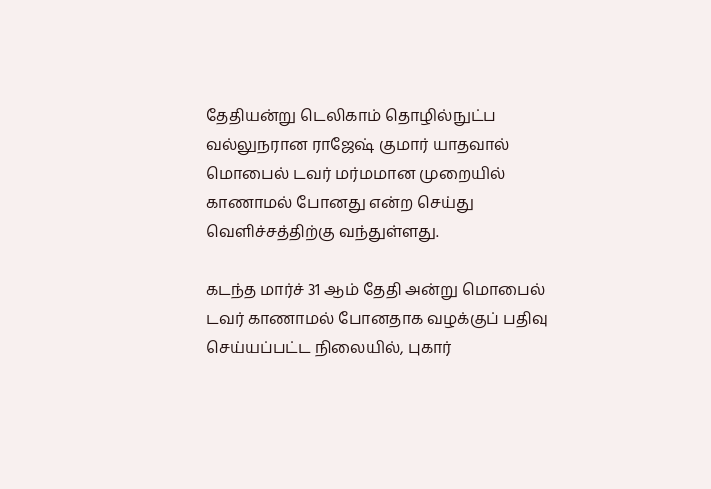தேதியன்று டெலிகாம் தொழில்நுட்ப வல்லுநரான ராஜேஷ் குமார் யாதவால் மொபைல் டவர் மர்மமான முறையில் காணாமல் போனது என்ற செய்து வெளிச்சத்திற்கு வந்துள்ளது.

கடந்த மார்ச் 31 ஆம் தேதி அன்று மொபைல் டவர் காணாமல் போனதாக வழக்குப் பதிவு செய்யப்பட்ட நிலையில், புகார்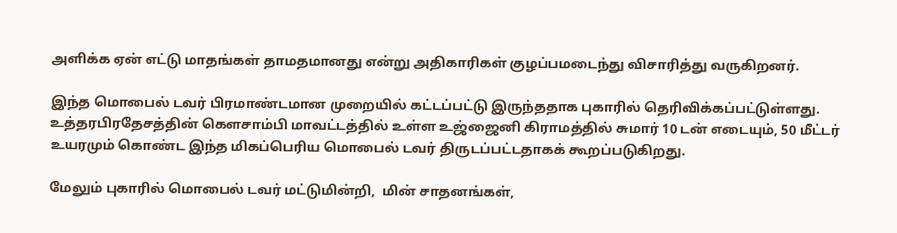அளிக்க ஏன் எட்டு மாதங்கள் தாமதமானது என்று அதிகாரிகள் குழப்பமடைந்து விசாரித்து வருகிறனர்.

இந்த மொபைல் டவர் பிரமாண்டமான முறையில் கட்டப்பட்டு இருந்ததாக புகாரில் தெரிவிக்கப்பட்டுள்ளது. உத்தரபிரதேசத்தின் கௌசாம்பி மாவட்டத்தில் உள்ள உஜ்ஜைனி கிராமத்தில் சுமார் 10 டன் எடையும், 50 மீட்டர் உயரமும் கொண்ட இந்த மிகப்பெரிய மொபைல் டவர் திருடப்பட்டதாகக் கூறப்படுகிறது.

மேலும் புகாரில் மொபைல் டவர் மட்டுமின்றி,  மின் சாதனங்கள்,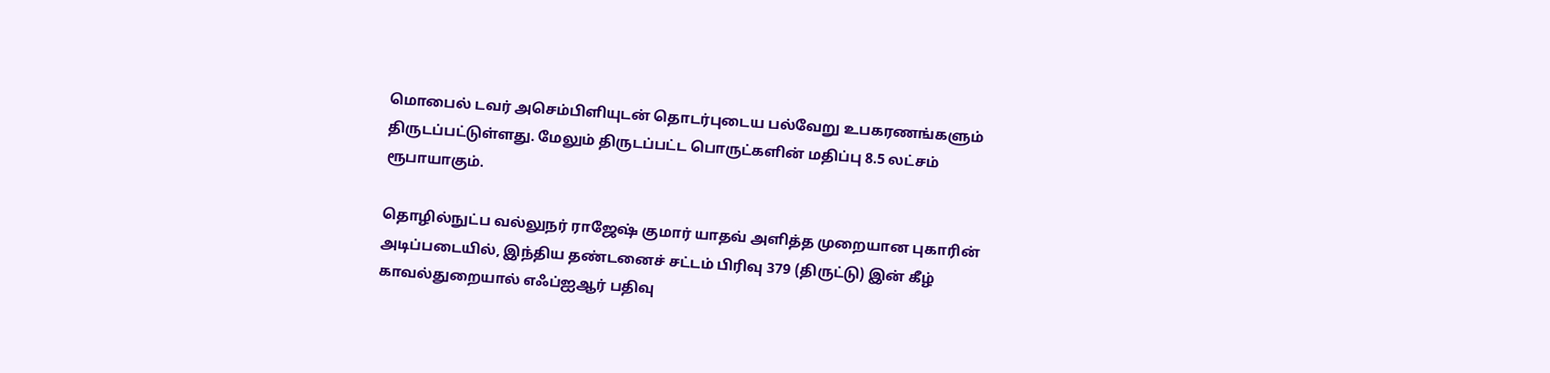மொபைல் டவர் அசெம்பிளியுடன் தொடர்புடைய பல்வேறு உபகரணங்களும் திருடப்பட்டுள்ளது. மேலும் திருடப்பட்ட பொருட்களின் மதிப்பு 8.5 லட்சம் ரூபாயாகும்.

தொழில்நுட்ப வல்லுநர் ராஜேஷ் குமார் யாதவ் அளித்த முறையான புகாரின் அடிப்படையில், இந்திய தண்டனைச் சட்டம் பிரிவு 379 (திருட்டு) இன் கீழ் காவல்துறையால் எஃப்ஐஆர் பதிவு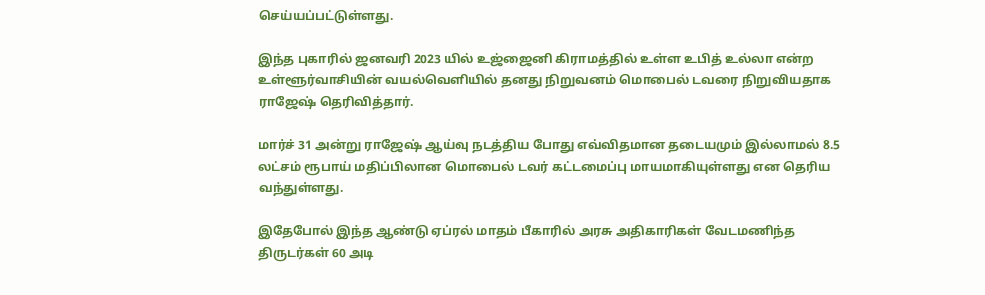செய்யப்பட்டுள்ளது.

இந்த புகாரில் ஜனவரி 2023 யில் உஜ்ஜைனி கிராமத்தில் உள்ள உபித் உல்லா என்ற உள்ளூர்வாசியின் வயல்வெளியில் தனது நிறுவனம் மொபைல் டவரை நிறுவியதாக ராஜேஷ் தெரிவித்தார்.

மார்ச் 31 அன்று ராஜேஷ் ஆய்வு நடத்திய போது எவ்விதமான தடையமும் இல்லாமல் 8.5 லட்சம் ரூபாய் மதிப்பிலான மொபைல் டவர் கட்டமைப்பு மாயமாகியுள்ளது என தெரிய வந்துள்ளது.

இதேபோல் இந்த ஆண்டு ஏப்ரல் மாதம் பீகாரில் அரசு அதிகாரிகள் வேடமணிந்த திருடர்கள் 60 அடி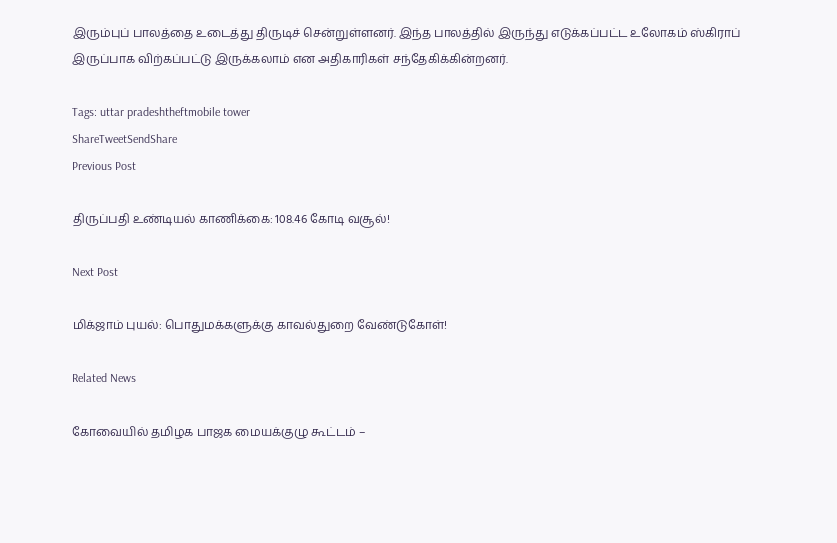இரும்புப் பாலத்தை உடைத்து திருடிச் சென்றுள்ளனர். இந்த பாலத்தில் இருந்து எடுக்கப்பட்ட உலோகம் ஸ்கிராப் இருப்பாக விற்கப்பட்டு இருக்கலாம் என அதிகாரிகள் சந்தேகிக்கின்றனர்.

Tags: uttar pradeshtheftmobile tower
ShareTweetSendShare
Previous Post

திருப்பதி உண்டியல் காணிக்கை: 108.46 கோடி வசூல்!

Next Post

மிக்ஜாம் புயல்: பொதுமக்களுக்கு காவல்துறை வேண்டுகோள்!

Related News

கோவையில் தமிழக பாஜக மையக்குழு கூட்டம் –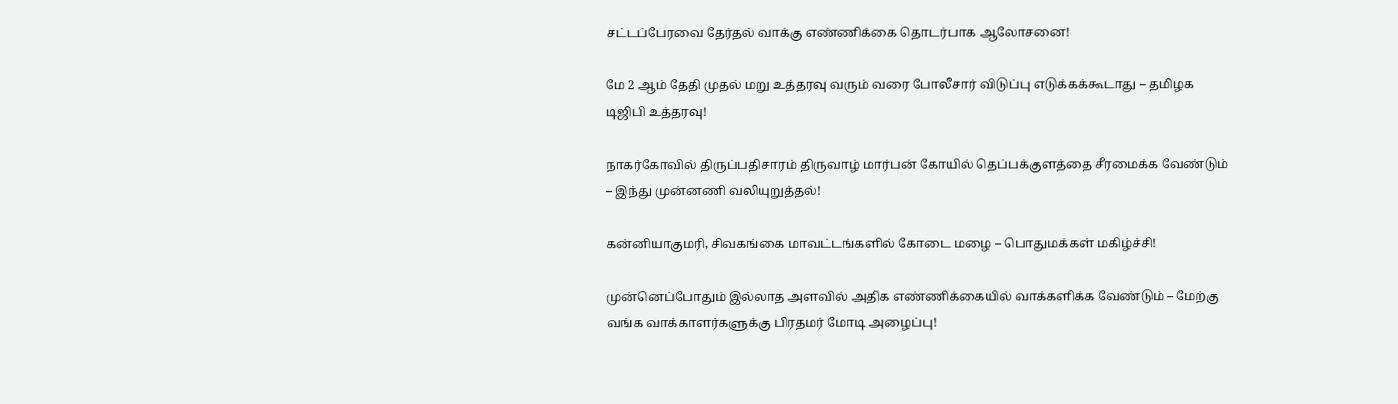சட்டப்பேரவை தேர்தல் வாக்கு எண்ணிக்கை தொடர்பாக ஆலோசனை!

மே 2 ஆம் தேதி முதல் மறு உத்தரவு வரும் வரை போலீசார் விடுப்பு எடுக்கக்கூடாது – தமிழக டிஜிபி உத்தரவு!

நாகர்கோவில் திருப்பதிசாரம் திருவாழ் மார்பன் கோயில் தெப்பக்குளத்தை சீரமைக்க வேண்டும் – இந்து முன்னணி வலியுறுத்தல்!

கன்னியாகுமரி, சிவகங்கை மாவட்டங்களில் கோடை மழை – பொதுமக்கள் மகிழ்ச்சி!

முன்னெப்போதும் இல்லாத அளவில் அதிக எண்ணிக்கையில் வாக்களிக்க வேண்டும் – மேற்கு வங்க வாக்காளர்களுக்கு பிரதமர் மோடி அழைப்பு!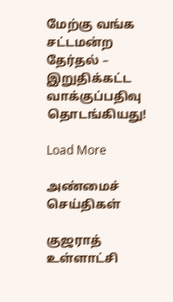மேற்கு வங்க சட்டமன்ற தேர்தல் – இறுதிக்கட்ட வாக்குப்பதிவு தொடங்கியது!

Load More

அண்மைச் செய்திகள்

குஜராத் உள்ளாட்சி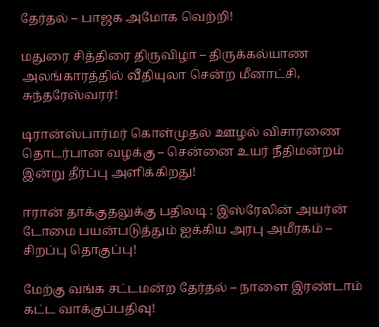தேர்தல் – பாஜக அமோக வெற்றி!

மதுரை சித்திரை திருவிழா – திருக்கல்யாண அலங்காரத்தில் வீதியுலா சென்ற மீனாட்சி, சுந்தரேஸ்வரர்!

டிரான்ஸ்பார்மர் கொள்முதல் ஊழல் விசாரணை தொடர்பான வழக்கு – சென்னை உயர் நீதிமன்றம் இன்று தீர்ப்பு அளிக்கிறது!

ஈரான் தாக்குதலுக்கு பதிலடி : இஸ்ரேலின் அயர்ன் டோமை பயன்படுத்தும் ஐக்கிய அரபு அமீரகம் – சிறப்பு தொகுப்பு!

மேற்கு வங்க சட்டமன்ற தேர்தல் – நாளை இரண்டாம் கட்ட வாக்குப்பதிவு!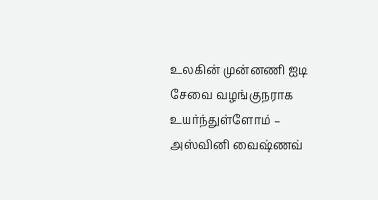உலகின் முன்னணி ஐடி சேவை வழங்குநராக உயர்ந்துள்ளோம் – அஸ்வினி வைஷ்ணவ்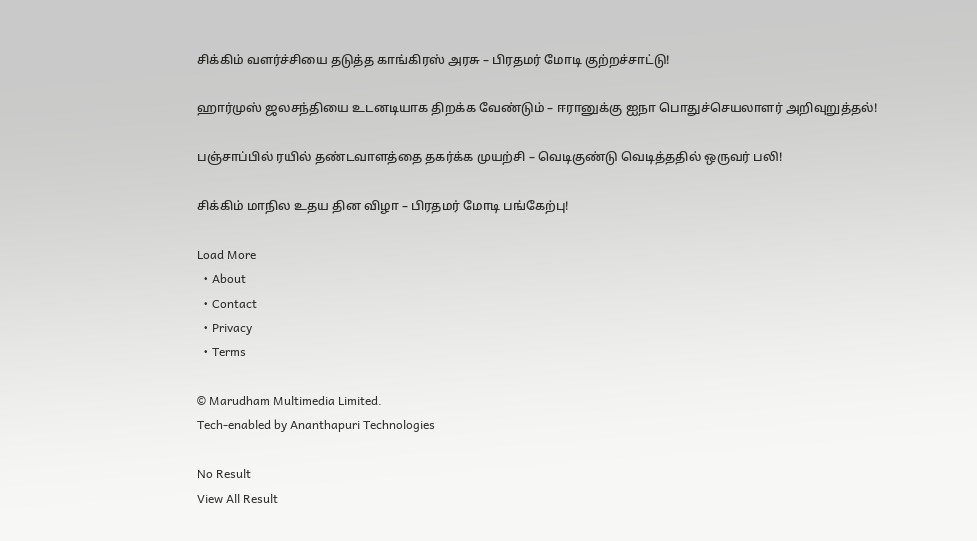சிக்கிம் வளர்ச்சியை தடுத்த காங்கிரஸ் அரசு – பிரதமர் மோடி குற்றச்சாட்டு!

ஹார்முஸ் ஜலசந்தியை உடனடியாக திறக்க வேண்டும் – ஈரானுக்கு ஐநா பொதுச்செயலாளர் அறிவுறுத்தல்!

பஞ்சாப்பில் ரயில் தண்டவாளத்தை தகர்க்க முயற்சி – வெடிகுண்டு வெடித்ததில் ஒருவர் பலி!

சிக்கிம் மாநில உதய தின விழா – பிரதமர் மோடி பங்கேற்பு!

Load More
  • About
  • Contact
  • Privacy
  • Terms

© Marudham Multimedia Limited.
Tech-enabled by Ananthapuri Technologies

No Result
View All Result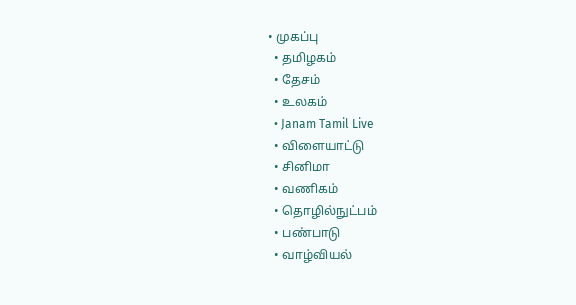• முகப்பு
  • தமிழகம்
  • தேசம்
  • உலகம்
  • Janam Tamil Live
  • விளையாட்டு
  • சினிமா
  • வணிகம்
  • தொழில்நுட்பம்
  • பண்பாடு
  • வாழ்வியல்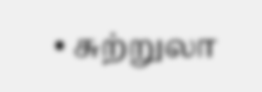• சுற்றுலா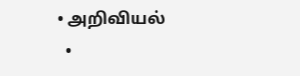• அறிவியல்
  •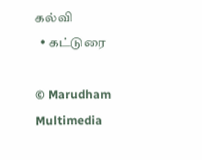கல்வி
  • கட்டுரை

© Marudham Multimedia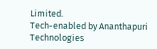Limited.
Tech-enabled by Ananthapuri Technologies